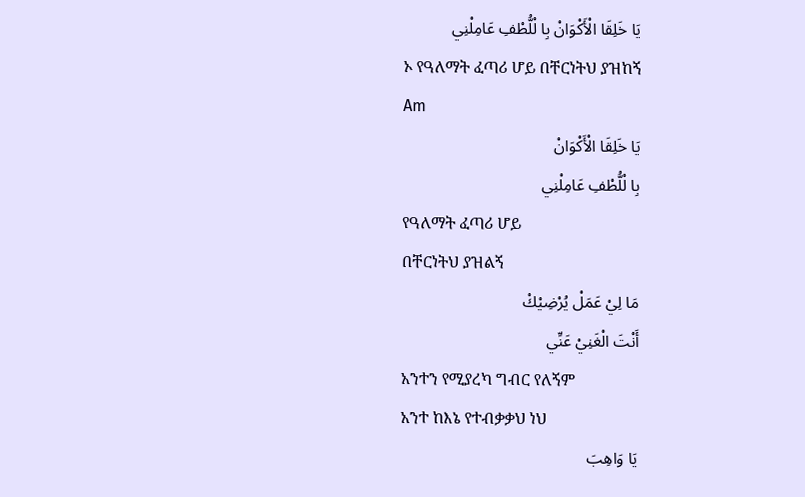يَا خَلِقَا الْأَكْوَانْ بِا لْلُّطْفِ عَامِلْنِي
ኦ የዓለማት ፈጣሪ ሆይ በቸርነትህ ያዝከኝ
Am
يَا خَلِقَا الْأَكْوَانْ
بِا لْلُّطْفِ عَامِلْنِي
የዓለማት ፈጣሪ ሆይ
በቸርነትህ ያዝልኝ
مَا لِيْ عَمَلْ يُرْضِيْكْ
أَنْتَ الْغَنِيْ عَنِّي
አንተን የሚያረካ ግብር የለኝም
አንተ ከእኔ የተብቃቃህ ነህ
يَا وَاهِبَ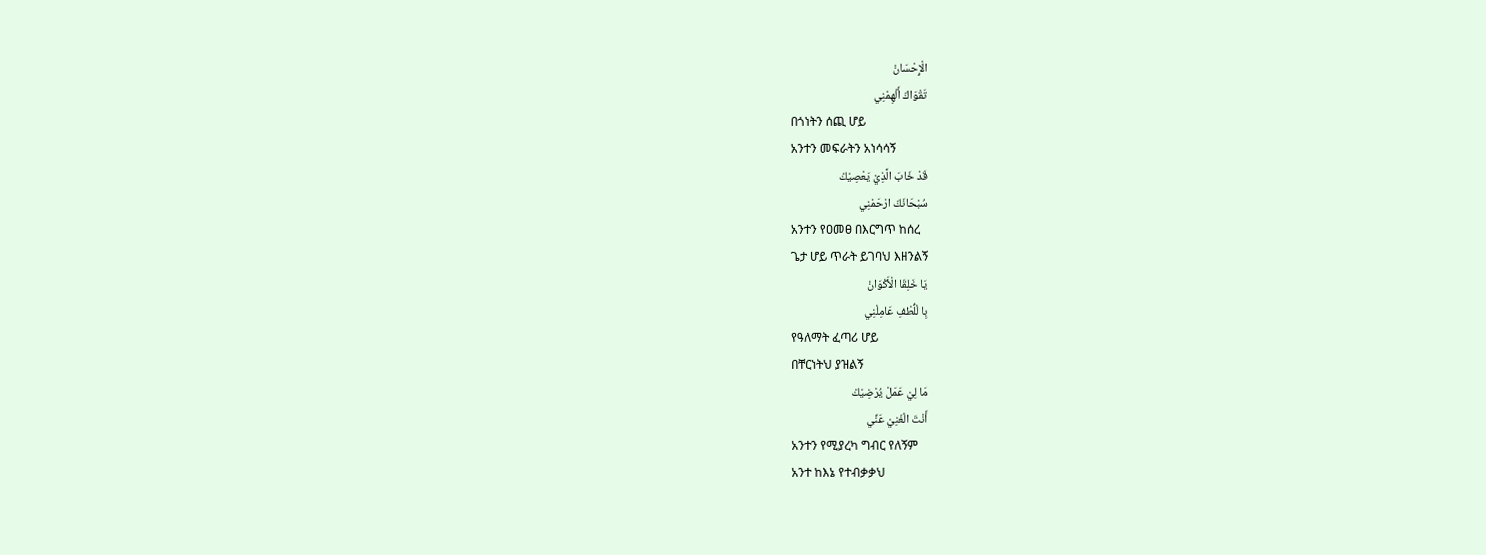الْإِحْسَانْ
تَقْوَاكَ أَلْهِمْنِي
በጎነትን ሰጪ ሆይ
አንተን መፍራትን አነሳሳኝ
قَدْ خَابَ الَّذِيْ يَعْصِيْكْ
سُبْحَانَكَ ارْحَمْنِي
አንተን የዐመፀ በእርግጥ ከሰረ
ጌታ ሆይ ጥራት ይገባህ እዘንልኝ
يَا خَلِقَا الْأَكْوَانْ
بِا لْلُّطْفِ عَامِلْنِي
የዓለማት ፈጣሪ ሆይ
በቸርነትህ ያዝልኝ
مَا لِيْ عَمَلْ يُرْضِيْكْ
أَنْتَ الْغَنِيْ عَنِّي
አንተን የሚያረካ ግብር የለኝም
አንተ ከእኔ የተብቃቃህ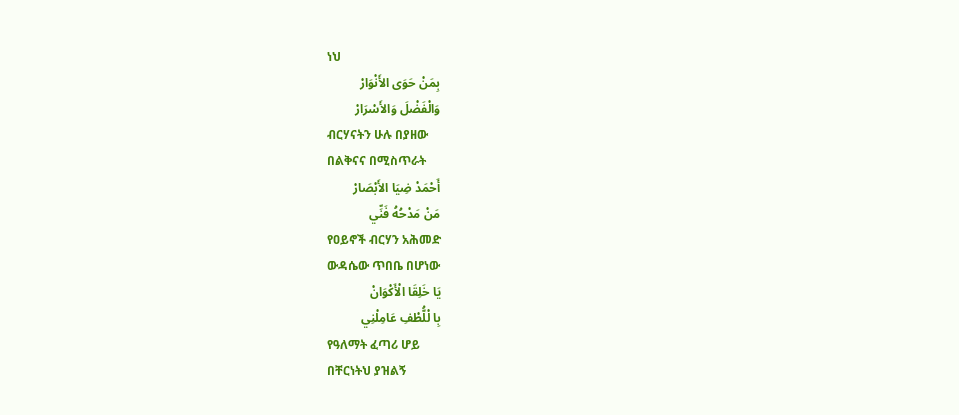ነህ
بِمَنْ حَوَى الأَنْوَارْ
وَالْفَضْلَ وَالأَسْرَارْ
ብርሃናትን ሁሉ በያዘው
በልቅናና በሚስጥራት
أَحْمَدْ ضِيَا الأَبْصَارْ
مَنْ مَدْحُهُ فَنِّي
የዐይኖች ብርሃን አሕመድ
ውዳሴው ጥበቤ በሆነው
يَا خَلِقَا الْأَكْوَانْ
بِا لْلُّطْفِ عَامِلْنِي
የዓለማት ፈጣሪ ሆይ
በቸርነትህ ያዝልኝ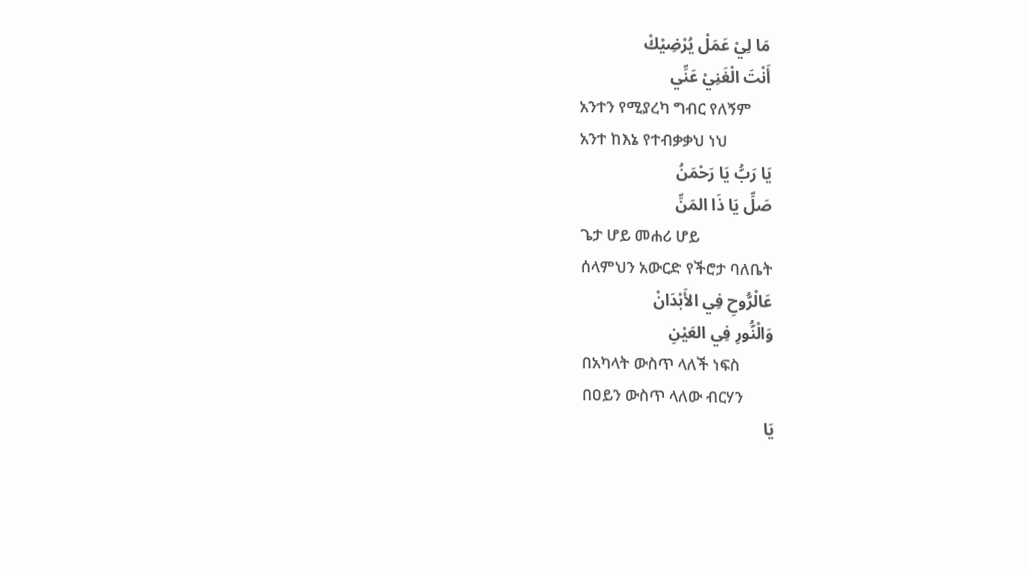مَا لِيْ عَمَلْ يُرْضِيْكْ
أَنْتَ الْغَنِيْ عَنِّي
አንተን የሚያረካ ግብር የለኝም
አንተ ከእኔ የተብቃቃህ ነህ
يَا رَبُّ يَا رَحْمَنُ
صَلِّ يَا ذَا المَنِّ
ጌታ ሆይ መሐሪ ሆይ
ሰላምህን አውርድ የችሮታ ባለቤት
عَالْرُّوحِ فِي الأَبْدَانْ
وَالْنُّورِ فِي العَيْنِ
በአካላት ውስጥ ላለች ነፍስ
በዐይን ውስጥ ላለው ብርሃን
يَا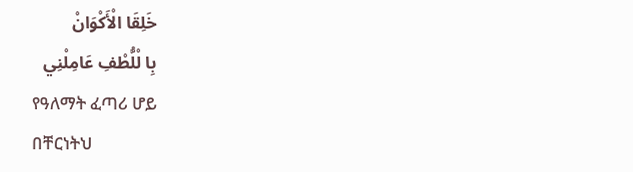خَلِقَا الْأَكْوَانْ
بِا لْلُّطْفِ عَامِلْنِي
የዓለማት ፈጣሪ ሆይ
በቸርነትህ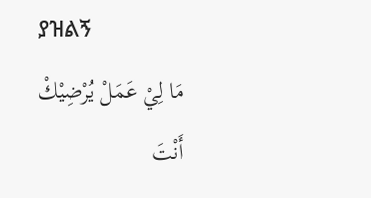ያዝልኝ
مَا لِيْ عَمَلْ يُرْضِيْكْ
أَنْتَ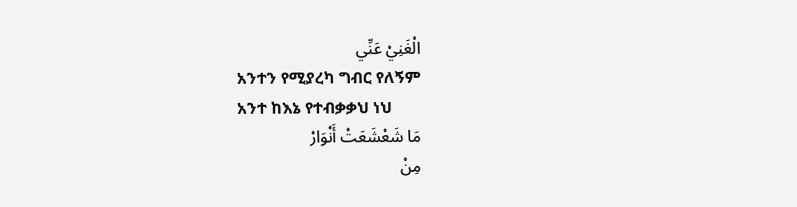الْغَنِيْ عَنِّي
አንተን የሚያረካ ግብር የለኝም
አንተ ከእኔ የተብቃቃህ ነህ
مَا شَعْشَعَتْ أَنْوَارْ
مِنْ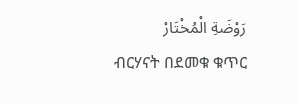رَوْضَةِ الْمُخْتَارْ
ብርሃናት በደመቁ ቁጥር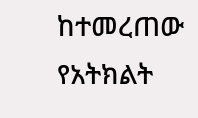ከተመረጠው የአትክልት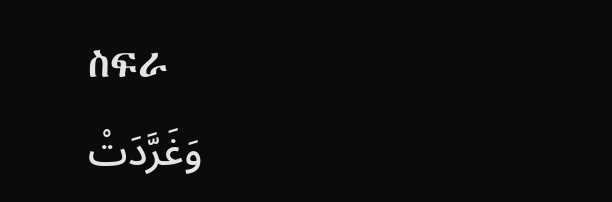ስፍራ
وَغَرَّدَتْ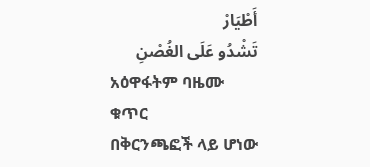أَطْيَارْ
تَشْدُو عَلَى الغُصْنِ
አዕዋፋትም ባዜሙ ቁጥር
በቅርንጫፎች ላይ ሆነው